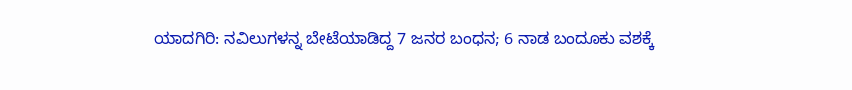ಯಾದಗಿರಿ: ನವಿಲುಗಳನ್ನ ಬೇಟೆಯಾಡಿದ್ದ 7 ಜನರ ಬಂಧನ; 6 ನಾಡ ಬಂದೂಕು ವಶಕ್ಕೆ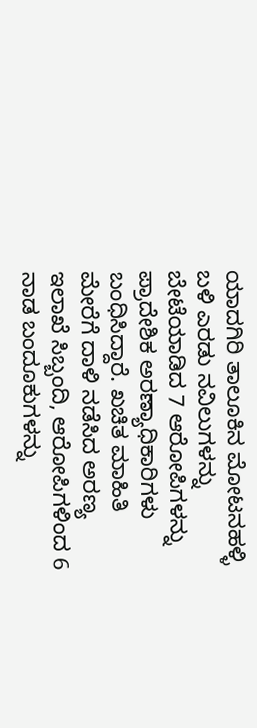ಯಾದಗಿರಿ ತಾಲೂಕಿನ ಮೋಟನಹಳ್ಳಿ ಬಳಿ ಎರಡು ನವಿಲುಗಳನ್ನು ಬೇಟೆಯಾಡಿದ 7 ಆರೋಪಿಗಳನ್ನು ಪ್ರಾದೇಶಿಕ ಅರಣ್ಯಾಧಿಕಾರಿಗಳು ಬಂಧಿಸಿದ್ದಾರೆ. ಖಚಿತ ಮಾಹಿತಿ ಮೇರೆಗೆ ದಾಳಿ ನಡೆಸಿದ ಅರಣ್ಯ ಇಲಾಖೆ ಸಿಬ್ಬಂದಿ, ಆರೋಪಿಗಳಿಂದ 6 ನಾಡ ಬಂದೂಕುಗಳನ್ನು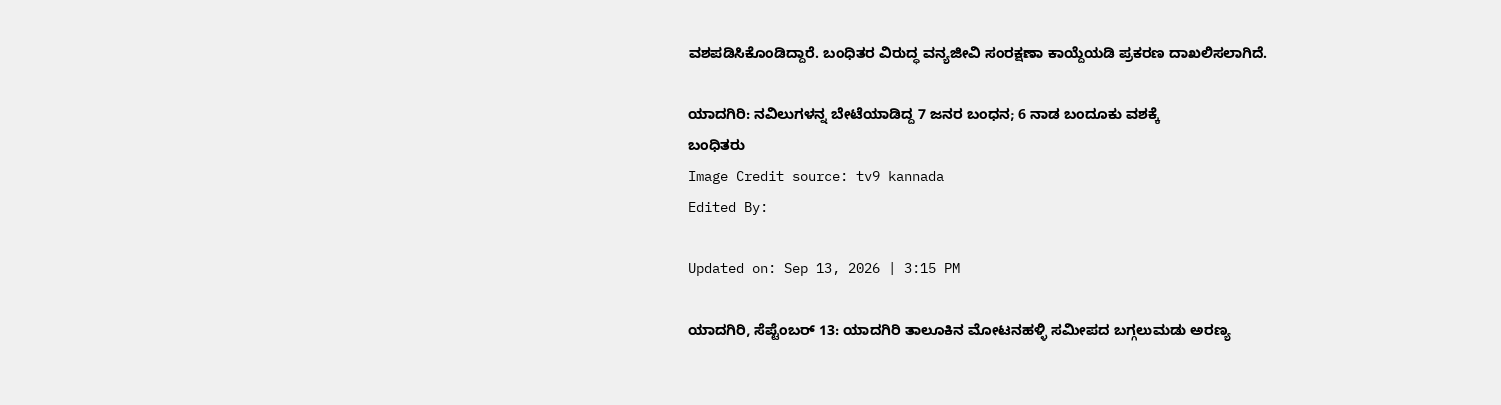ವಶಪಡಿಸಿಕೊಂಡಿದ್ದಾರೆ. ಬಂಧಿತರ ವಿರುದ್ಧ ವನ್ಯಜೀವಿ ಸಂರಕ್ಷಣಾ ಕಾಯ್ದೆಯಡಿ ಪ್ರಕರಣ ದಾಖಲಿಸಲಾಗಿದೆ.

ಯಾದಗಿರಿ: ನವಿಲುಗಳನ್ನ ಬೇಟೆಯಾಡಿದ್ದ 7 ಜನರ ಬಂಧನ; 6 ನಾಡ ಬಂದೂಕು ವಶಕ್ಕೆ
ಬಂಧಿತರು
Image Credit source: tv9 kannada
Edited By:

Updated on: Sep 13, 2026 | 3:15 PM

ಯಾದಗಿರಿ, ಸೆಪ್ಟೆಂಬರ್ 13: ಯಾದಗಿರಿ ತಾಲೂಕಿನ ಮೋಟನಹಳ್ಳಿ ಸಮೀಪದ ಬಗ್ಗಲುಮಡು ಅರಣ್ಯ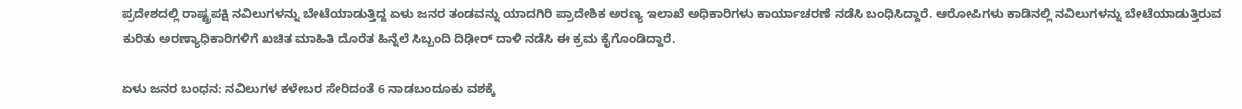ಪ್ರದೇಶದಲ್ಲಿ ರಾಷ್ಟ್ರಪಕ್ಷಿ ನವಿಲುಗಳನ್ನು ಬೇಟೆಯಾಡುತ್ತಿದ್ದ ಏಳು ಜನರ ತಂಡವನ್ನು ಯಾದಗಿರಿ ಪ್ರಾದೇಶಿಕ ಅರಣ್ಯ ಇಲಾಖೆ ಅಧಿಕಾರಿಗಳು ಕಾರ್ಯಾಚರಣೆ ನಡೆಸಿ ಬಂಧಿಸಿದ್ದಾರೆ. ಆರೋಪಿಗಳು ಕಾಡಿನಲ್ಲಿ ನವಿಲುಗಳನ್ನು ಬೇಟೆಯಾಡುತ್ತಿರುವ ಕುರಿತು ಅರಣ್ಯಾಧಿಕಾರಿಗಳಿಗೆ ಖಚಿತ ಮಾಹಿತಿ ದೊರೆತ ಹಿನ್ನೆಲೆ ಸಿಬ್ಬಂದಿ ದಿಢೀರ್ ದಾಳಿ ನಡೆಸಿ ಈ ಕ್ರಮ ಕೈಗೊಂಡಿದ್ದಾರೆ.

ಏಳು ಜನರ ಬಂಧನ: ನವಿಲುಗಳ ಕಳೇಬರ ಸೇರಿದಂತೆ 6 ನಾಡಬಂದೂಕು ವಶಕ್ಕೆ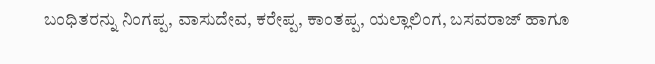ಬಂಧಿತರನ್ನು ನಿಂಗಪ್ಪ, ವಾಸುದೇವ, ಕರೇಪ್ಪ, ಕಾಂತಪ್ಪ, ಯಲ್ಲಾಲಿಂಗ, ಬಸವರಾಜ್ ಹಾಗೂ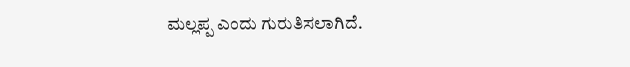ಮಲ್ಲಪ್ಪ ಎಂದು ಗುರುತಿಸಲಾಗಿದೆ.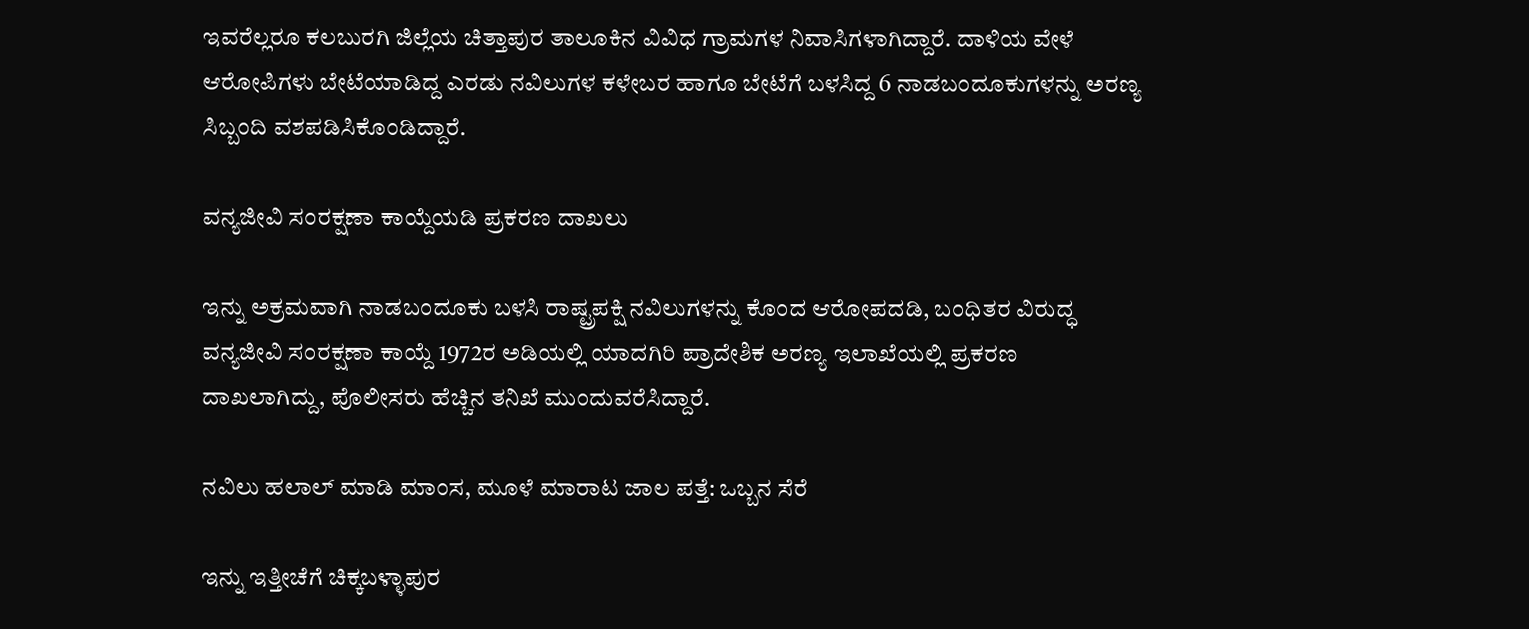ಇವರೆಲ್ಲರೂ ಕಲಬುರಗಿ ಜಿಲ್ಲೆಯ ಚಿತ್ತಾಪುರ ತಾಲೂಕಿನ ವಿವಿಧ ಗ್ರಾಮಗಳ ನಿವಾಸಿಗಳಾಗಿದ್ದಾರೆ. ದಾಳಿಯ ವೇಳೆ ಆರೋಪಿಗಳು ಬೇಟೆಯಾಡಿದ್ದ ಎರಡು ನವಿಲುಗಳ ಕಳೇಬರ ಹಾಗೂ ಬೇಟೆಗೆ ಬಳಸಿದ್ದ 6 ನಾಡಬಂದೂಕುಗಳನ್ನು ಅರಣ್ಯ ಸಿಬ್ಬಂದಿ ವಶಪಡಿಸಿಕೊಂಡಿದ್ದಾರೆ.

ವನ್ಯಜೀವಿ ಸಂರಕ್ಷಣಾ ಕಾಯ್ದೆಯಡಿ ಪ್ರಕರಣ ದಾಖಲು

ಇನ್ನು ಅಕ್ರಮವಾಗಿ ನಾಡಬಂದೂಕು ಬಳಸಿ ರಾಷ್ಟ್ರಪಕ್ಷಿ ನವಿಲುಗಳನ್ನು ಕೊಂದ ಆರೋಪದಡಿ, ಬಂಧಿತರ ವಿರುದ್ಧ ವನ್ಯಜೀವಿ ಸಂರಕ್ಷಣಾ ಕಾಯ್ದೆ 1972ರ ಅಡಿಯಲ್ಲಿ ಯಾದಗಿರಿ ಪ್ರಾದೇಶಿಕ ಅರಣ್ಯ ಇಲಾಖೆಯಲ್ಲಿ ಪ್ರಕರಣ ದಾಖಲಾಗಿದ್ದು, ಪೊಲೀಸರು ಹೆಚ್ಚಿನ ತನಿಖೆ ಮುಂದುವರೆಸಿದ್ದಾರೆ.

ನವಿಲು ಹಲಾಲ್ ಮಾಡಿ ಮಾಂಸ, ಮೂಳೆ ಮಾರಾಟ ಜಾಲ ಪತ್ತೆ: ಒಬ್ಬನ ಸೆರೆ

ಇನ್ನು ಇತ್ತೀಚೆಗೆ ಚಿಕ್ಕಬಳ್ಳಾಪುರ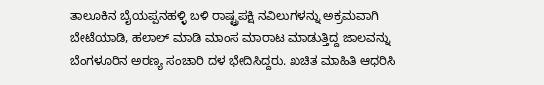ತಾಲೂಕಿನ ಬೈಯಪ್ಪನಹಳ್ಳಿ ಬಳಿ ರಾಷ್ಟ್ರಪಕ್ಷಿ ನವಿಲುಗಳನ್ನು ಅಕ್ರಮವಾಗಿ ಬೇಟೆಯಾಡಿ, ಹಲಾಲ್ ಮಾಡಿ ಮಾಂಸ ಮಾರಾಟ ಮಾಡುತ್ತಿದ್ದ ಜಾಲವನ್ನು ಬೆಂಗಳೂರಿನ ಅರಣ್ಯ ಸಂಚಾರಿ ದಳ ಭೇದಿಸಿದ್ದರು. ಖಚಿತ ಮಾಹಿತಿ ಆಧರಿಸಿ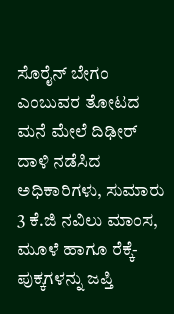ಸೊರೈನ್ ಬೇಗಂ ಎಂಬುವರ ತೋಟದ ಮನೆ ಮೇಲೆ ದಿಢೀರ್ ದಾಳಿ ನಡೆಸಿದ ಅಧಿಕಾರಿಗಳು, ಸುಮಾರು 3 ಕೆ.ಜಿ ನವಿಲು ಮಾಂಸ, ಮೂಳೆ ಹಾಗೂ ರೆಕ್ಕೆ-ಪುಕ್ಕಗಳನ್ನು ಜಪ್ತಿ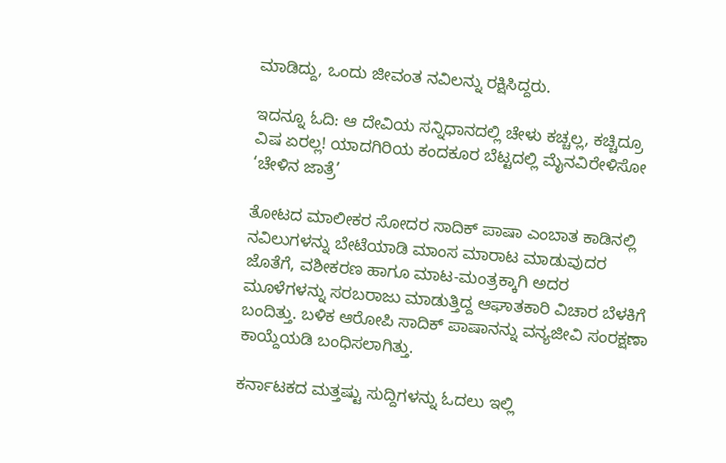ಮಾಡಿದ್ದು, ಒಂದು ಜೀವಂತ ನವಿಲನ್ನು ರಕ್ಷಿಸಿದ್ದರು.

ಇದನ್ನೂ ಓದಿ: ಆ ದೇವಿಯ ಸನ್ನಿಧಾನದಲ್ಲಿ ಚೇಳು ಕಚ್ಚಲ್ಲ, ಕಚ್ಚಿದ್ರೂ ವಿಷ ಏರಲ್ಲ! ಯಾದಗಿರಿಯ ಕಂದಕೂರ ಬೆಟ್ಟದಲ್ಲಿ ಮೈನವಿರೇಳಿಸೋ ‘ಚೇಳಿನ ಜಾತ್ರೆ’

ತೋಟದ ಮಾಲೀಕರ ಸೋದರ ಸಾದಿಕ್ ಪಾಷಾ ಎಂಬಾತ ಕಾಡಿನಲ್ಲಿ ನವಿಲುಗಳನ್ನು ಬೇಟೆಯಾಡಿ ಮಾಂಸ ಮಾರಾಟ ಮಾಡುವುದರ ಜೊತೆಗೆ, ವಶೀಕರಣ ಹಾಗೂ ಮಾಟ-ಮಂತ್ರಕ್ಕಾಗಿ ಅದರ ಮೂಳೆಗಳನ್ನು ಸರಬರಾಜು ಮಾಡುತ್ತಿದ್ದ ಆಘಾತಕಾರಿ ವಿಚಾರ ಬೆಳಕಿಗೆ ಬಂದಿತ್ತು. ಬಳಿಕ ಆರೋಪಿ ಸಾದಿಕ್ ಪಾಷಾನನ್ನು ವನ್ಯಜೀವಿ ಸಂರಕ್ಷಣಾ ಕಾಯ್ದೆಯಡಿ ಬಂಧಿಸಲಾಗಿತ್ತು.

ಕರ್ನಾಟಕದ ಮತ್ತಷ್ಟು ಸುದ್ದಿಗಳನ್ನು ಓದಲು ಇಲ್ಲಿ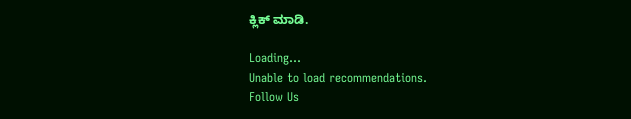ಕ್ಲಿಕ್ ಮಾಡಿ.

Loading...
Unable to load recommendations.
Follow Us